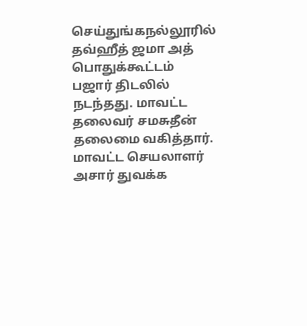செய்துங்கநல்லூரில் தவ்ஹீத் ஜமா அத் பொதுக்கூட்டம் பஜார் திடலில் நடந்தது. மாவட்ட தலைவர் சமசுதீன் தலைமை வகித்தார். மாவட்ட செயலாளர் அசார் துவக்க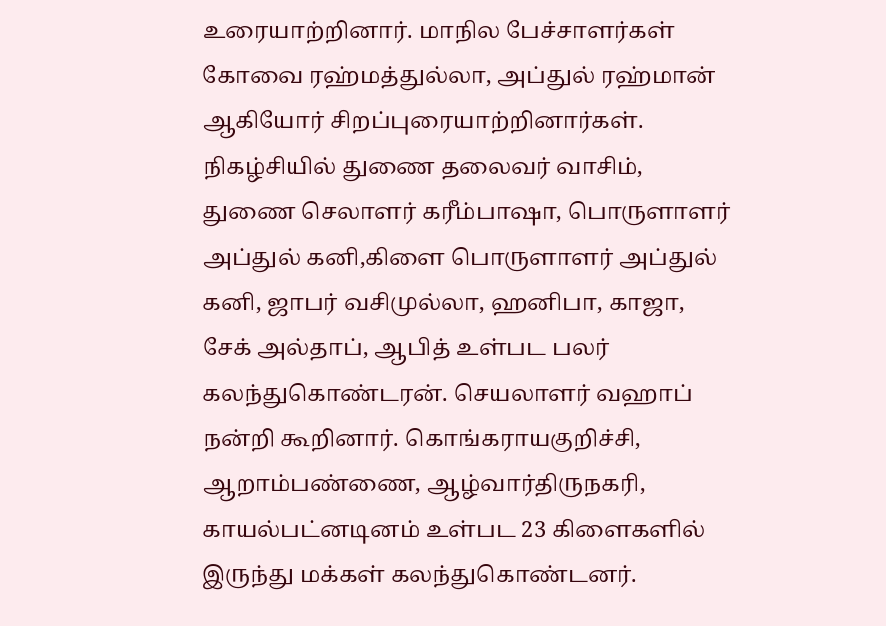உரையாற்றினார். மாநில பேச்சாளர்கள் கோவை ரஹ்மத்துல்லா, அப்துல் ரஹ்மான் ஆகியோர் சிறப்புரையாற்றினார்கள். நிகழ்சியில் துணை தலைவர் வாசிம், துணை செலாளர் கரீம்பாஷா, பொருளாளர் அப்துல் கனி,கிளை பொருளாளர் அப்துல் கனி, ஜாபர் வசிமுல்லா, ஹனிபா, காஜா, சேக் அல்தாப், ஆபித் உள்பட பலர் கலந்துகொண்டரன். செயலாளர் வஹாப் நன்றி கூறினார். கொங்கராயகுறிச்சி, ஆறாம்பண்ணை, ஆழ்வார்திருநகரி, காயல்பட்னடினம் உள்பட 23 கிளைகளில் இருந்து மக்கள் கலந்துகொண்டனர்.